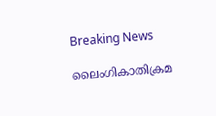Breaking News

ലൈംഗികാതിക്രമ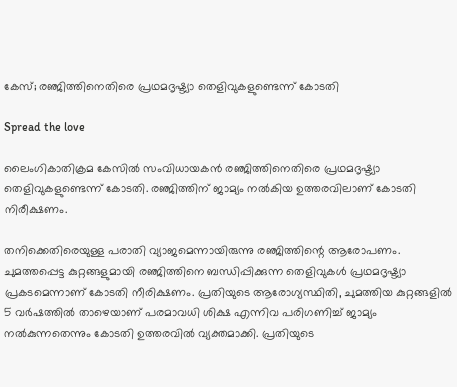കേസ്; രഞ്ജിത്തിനെതിരെ പ്രഥമദൃഷ്ട്യാ തെളിവുകളുണ്ടെന്ന് കോടതി

Spread the love

ലൈംഗികാതിക്രമ കേസില്‍ സംവിധായകന്‍ രഞ്ജിത്തിനെതിരെ പ്രഥമദൃഷ്ട്യാ തെളിവുകളുണ്ടെന്ന് കോടതി. രഞ്ജിത്തിന് ജാമ്യം നല്‍കിയ ഉത്തരവിലാണ് കോടതി നിരീക്ഷണം.

തനിക്കെതിരെയുള്ള പരാതി വ്യാജമെന്നായിരുന്നു രഞ്ജിത്തിന്റെ ആരോപണം. ചുമത്തപ്പെട്ട കുറ്റങ്ങളുമായി രഞ്ജിത്തിനെ ബന്ധിപ്പിക്കുന്ന തെളിവുകള്‍ പ്രഥമദൃഷ്ട്യാ പ്രകടമെന്നാണ് കോടതി നീരിക്ഷണം. പ്രതിയുടെ ആരോഗ്യസ്ഥിതി, ചുമത്തിയ കുറ്റങ്ങളില്‍ 5 വര്‍ഷത്തില്‍ താഴെയാണ് പരമാവധി ശിക്ഷ എന്നിവ പരിഗണിച്ച് ജാമ്യം നല്‍കുന്നതെന്നും കോടതി ഉത്തരവില്‍ വ്യക്തമാക്കി. പ്രതിയുടെ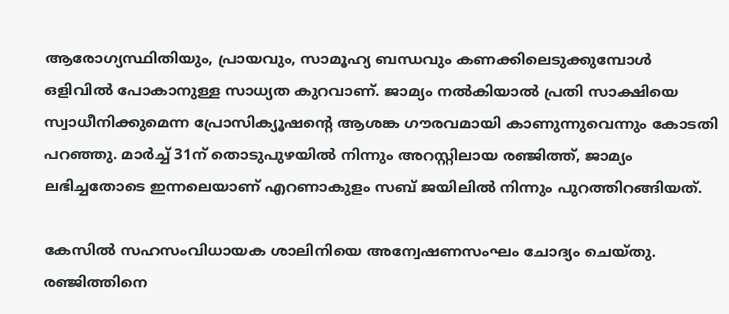ആരോഗ്യസ്ഥിതിയും, പ്രായവും, സാമൂഹ്യ ബന്ധവും കണക്കിലെടുക്കുമ്പോള്‍ ഒളിവില്‍ പോകാനുള്ള സാധ്യത കുറവാണ്. ജാമ്യം നല്‍കിയാല്‍ പ്രതി സാക്ഷിയെ സ്വാധീനിക്കുമെന്ന പ്രോസിക്യൂഷന്റെ ആശങ്ക ഗൗരവമായി കാണുന്നുവെന്നും കോടതി പറഞ്ഞു. മാര്‍ച്ച് 31ന് തൊടുപുഴയില്‍ നിന്നും അറസ്റ്റിലായ രഞ്ജിത്ത്, ജാമ്യം ലഭിച്ചതോടെ ഇന്നലെയാണ് എറണാകുളം സബ് ജയിലില്‍ നിന്നും പുറത്തിറങ്ങിയത്.

കേസില്‍ സഹസംവിധായക ശാലിനിയെ അന്വേഷണസംഘം ചോദ്യം ചെയ്തു. രഞ്ജിത്തിനെ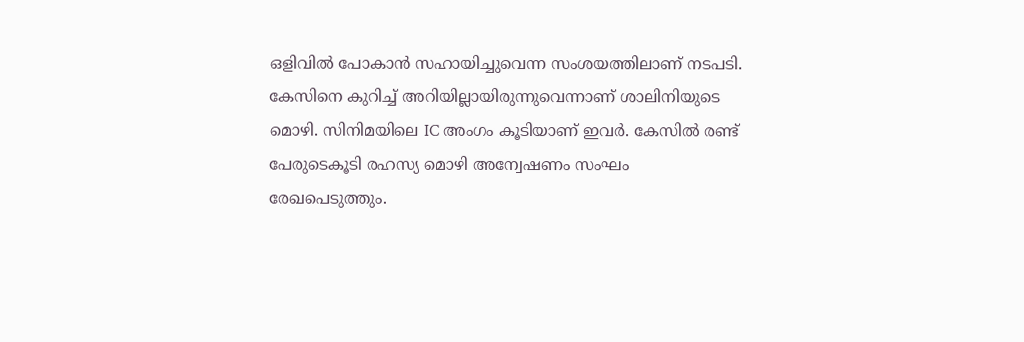ഒളിവില്‍ പോകാന്‍ സഹായിച്ചുവെന്ന സംശയത്തിലാണ് നടപടി. കേസിനെ കുറിച്ച് അറിയില്ലായിരുന്നുവെന്നാണ് ശാലിനിയുടെ മൊഴി. സിനിമയിലെ IC അംഗം കൂടിയാണ് ഇവര്‍. കേസില്‍ രണ്ട് പേരുടെകൂടി രഹസ്യ മൊഴി അന്വേഷണം സംഘം രേഖപെടുത്തും.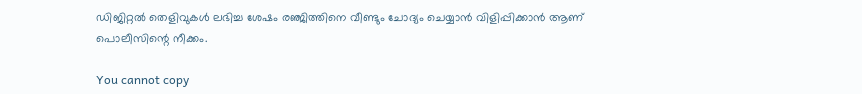ഡിജിറ്റല്‍ തെളിവുകള്‍ ലഭിച്ച ശേഷം രഞ്ജിത്തിനെ വീണ്ടും ചോദ്യം ചെയ്യാന്‍ വിളിപ്പിക്കാന്‍ ആണ് പൊലീസിന്റെ നീക്കം.

You cannot copy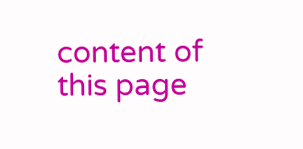content of this page